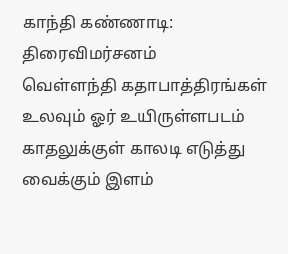காந்தி கண்ணாடி: திரைவிமர்சனம்
வெள்ளந்தி கதாபாத்திரங்கள் உலவும் ஓர் உயிருள்ளபடம்
காதலுக்குள் காலடி எடுத்து வைக்கும் இளம்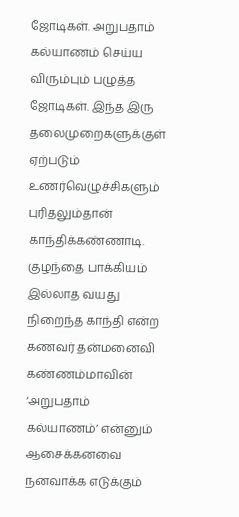ஜோடிகள். அறுபதாம் கல்யாணம் செய்ய விரும்பும் பழுத்த ஜோடிகள். இந்த இரு தலைமுறைகளுக்குள் ஏற்படும் உணர்வெழுச்சிகளும் புரிதலும்தான் காந்திக்கண்ணாடி.
குழந்தை பாக்கியம் இல்லாத வயது நிறைந்த காந்தி என்ற கணவர் தன்மனைவி கண்ணம்மாவின் ‘அறுபதாம் கல்யாணம்’ என்னும் ஆசைக்கனவை நனவாக்க எடுக்கும்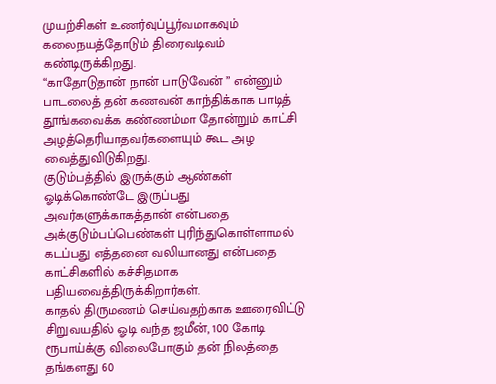முயற்சிகள் உணர்வுப்பூர்வமாகவும் கலைநயத்தோடும் திரைவடிவம் கண்டிருக்கிறது.
“காதோடுதான் நான் பாடுவேன் ” என்னும் பாடலைத் தன் கணவன் காந்திக்காக பாடித் தூங்கவைக்க கண்ணம்மா தோன்றும் காட்சி அழத்தெரியாதவர்களையும் கூட அழ வைத்துவிடுகிறது.
குடும்பத்தில் இருக்கும் ஆண்கள் ஓடிக்கொண்டே இருப்பது அவர்களுக்காகத்தான் என்பதை அக்குடும்பப்பெண்கள் புரிந்துகொள்ளாமல் கடப்பது எத்தனை வலியானது என்பதை காட்சிகளில் கச்சிதமாக பதியவைத்திருக்கிறார்கள்.
காதல் திருமணம் செய்வதற்காக ஊரைவிட்டு சிறுவயதில் ஓடி வந்த ஜமீன், 100 கோடி ரூபாய்க்கு விலைபோகும் தன் நிலத்தை தங்களது 60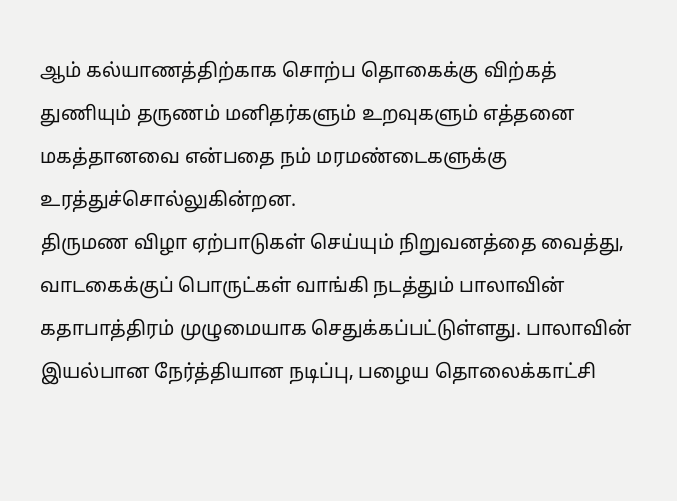ஆம் கல்யாணத்திற்காக சொற்ப தொகைக்கு விற்கத் துணியும் தருணம் மனிதர்களும் உறவுகளும் எத்தனை மகத்தானவை என்பதை நம் மரமண்டைகளுக்கு உரத்துச்சொல்லுகின்றன.
திருமண விழா ஏற்பாடுகள் செய்யும் நிறுவனத்தை வைத்து, வாடகைக்குப் பொருட்கள் வாங்கி நடத்தும் பாலாவின் கதாபாத்திரம் முழுமையாக செதுக்கப்பட்டுள்ளது. பாலாவின் இயல்பான நேர்த்தியான நடிப்பு, பழைய தொலைக்காட்சி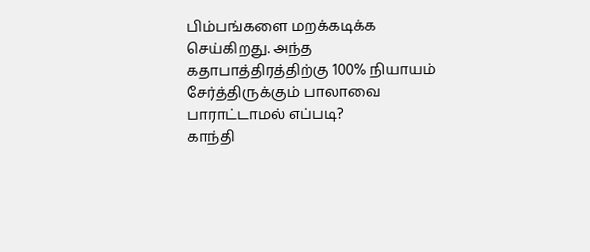பிம்பங்களை மறக்கடிக்க செய்கிறது. அந்த கதாபாத்திரத்திற்கு 100% நியாயம் சேர்த்திருக்கும் பாலாவை பாராட்டாமல் எப்படி?
காந்தி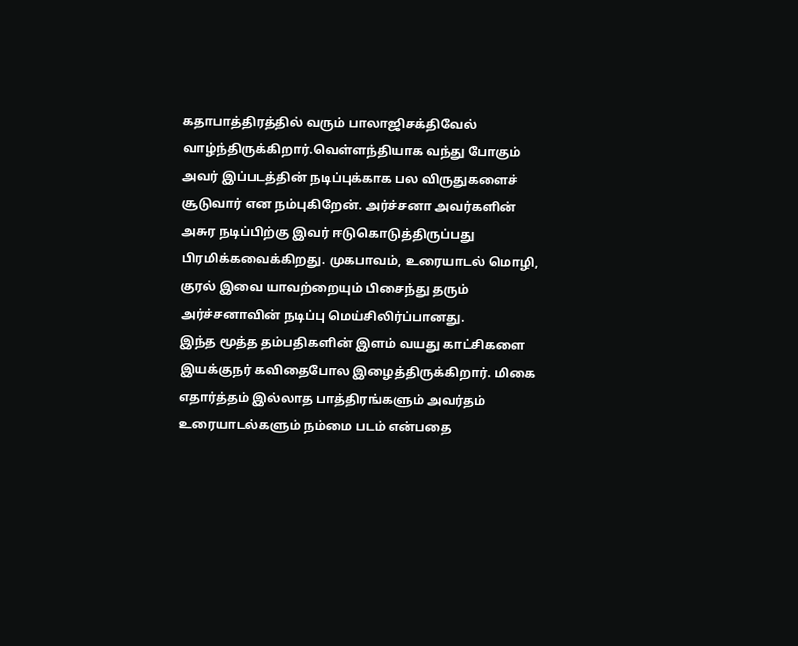கதாபாத்திரத்தில் வரும் பாலாஜிசக்திவேல் வாழ்ந்திருக்கிறார்.வெள்ளந்தியாக வந்து போகும் அவர் இப்படத்தின் நடிப்புக்காக பல விருதுகளைச் சூடுவார் என நம்புகிறேன். அர்ச்சனா அவர்களின் அசுர நடிப்பிற்கு இவர் ஈடுகொடுத்திருப்பது பிரமிக்கவைக்கிறது. முகபாவம், உரையாடல் மொழி, குரல் இவை யாவற்றையும் பிசைந்து தரும் அர்ச்சனாவின் நடிப்பு மெய்சிலிர்ப்பானது.
இந்த மூத்த தம்பதிகளின் இளம் வயது காட்சிகளை இயக்குநர் கவிதைபோல இழைத்திருக்கிறார். மிகை எதார்த்தம் இல்லாத பாத்திரங்களும் அவர்தம் உரையாடல்களும் நம்மை படம் என்பதை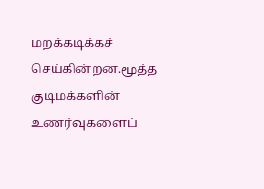மறக்கடிக்கச் செய்கின்றன.மூத்த குடிமக்களின் உணர்வுகளைப்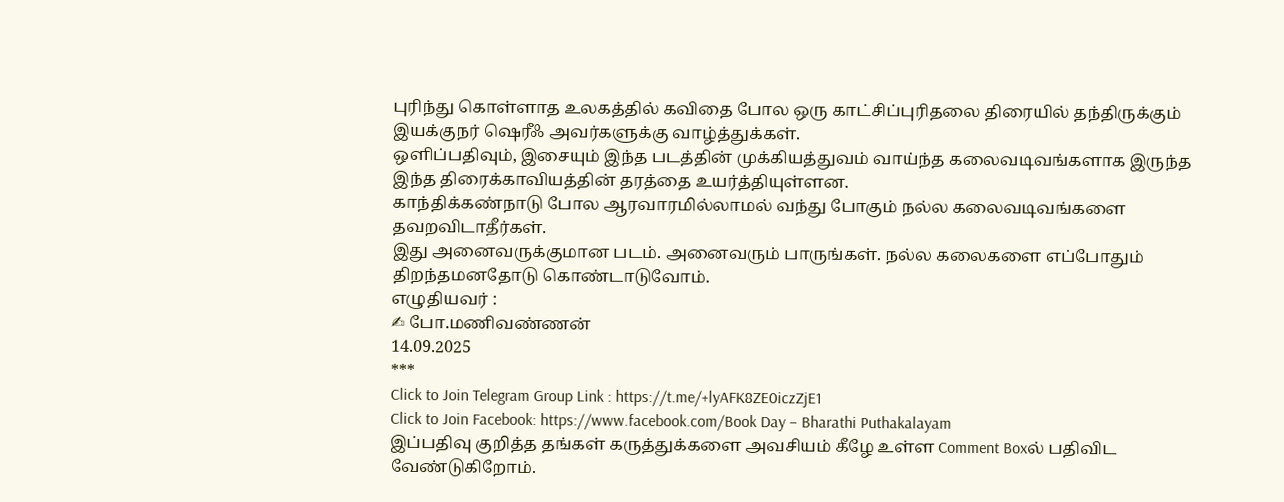புரிந்து கொள்ளாத உலகத்தில் கவிதை போல ஒரு காட்சிப்புரிதலை திரையில் தந்திருக்கும் இயக்குநர் ஷெரீஃ அவர்களுக்கு வாழ்த்துக்கள்.
ஒளிப்பதிவும், இசையும் இந்த படத்தின் முக்கியத்துவம் வாய்ந்த கலைவடிவங்களாக இருந்த இந்த திரைக்காவியத்தின் தரத்தை உயர்த்தியுள்ளன.
காந்திக்கண்நாடு போல ஆரவாரமில்லாமல் வந்து போகும் நல்ல கலைவடிவங்களை தவறவிடாதீர்கள்.
இது அனைவருக்குமான படம். அனைவரும் பாருங்கள். நல்ல கலைகளை எப்போதும் திறந்தமனதோடு கொண்டாடுவோம்.
எழுதியவர் :
✍ போ.மணிவண்ணன்
14.09.2025
***
Click to Join Telegram Group Link : https://t.me/+lyAFK8ZE0iczZjE1
Click to Join Facebook: https://www.facebook.com/Book Day – Bharathi Puthakalayam
இப்பதிவு குறித்த தங்கள் கருத்துக்களை அவசியம் கீழே உள்ள Comment Boxல் பதிவிட வேண்டுகிறோம்.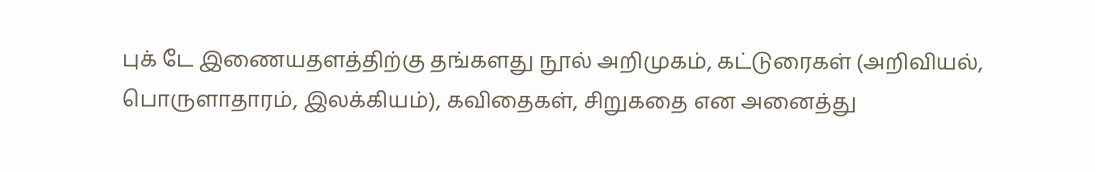புக் டே இணையதளத்திற்கு தங்களது நூல் அறிமுகம், கட்டுரைகள் (அறிவியல், பொருளாதாரம், இலக்கியம்), கவிதைகள், சிறுகதை என அனைத்து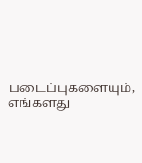படைப்புகளையும், எங்களது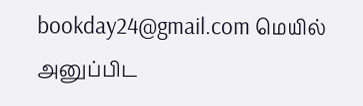bookday24@gmail.com மெயில் அனுப்பிட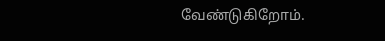வேண்டுகிறோம்.